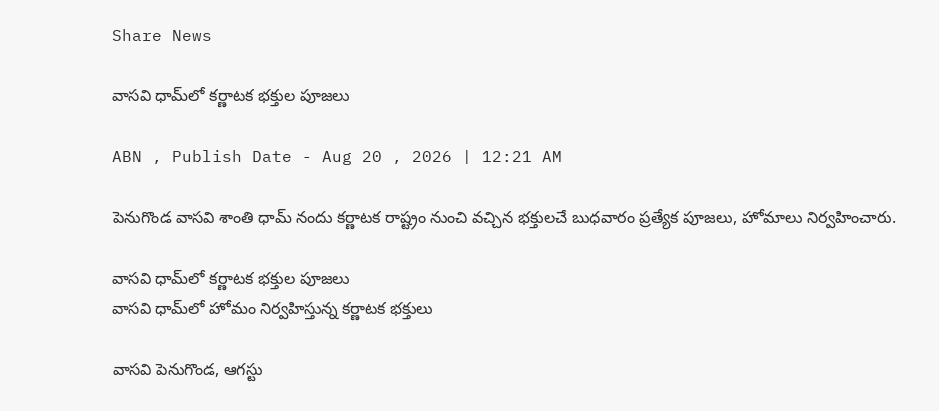Share News

వాసవి ధామ్‌లో కర్ణాటక భక్తుల పూజలు

ABN , Publish Date - Aug 20 , 2026 | 12:21 AM

పెనుగొండ వాసవి శాంతి ధామ్‌ నందు కర్ణాటక రాష్ట్రం నుంచి వచ్చిన భక్తులచే బుధవారం ప్రత్యేక పూజలు, హోమాలు నిర్వహించారు.

వాసవి ధామ్‌లో కర్ణాటక భక్తుల పూజలు
వాసవి ధామ్‌లో హోమం నిర్వహిస్తున్న కర్ణాటక భక్తులు

వాసవి పెనుగొండ, ఆగస్టు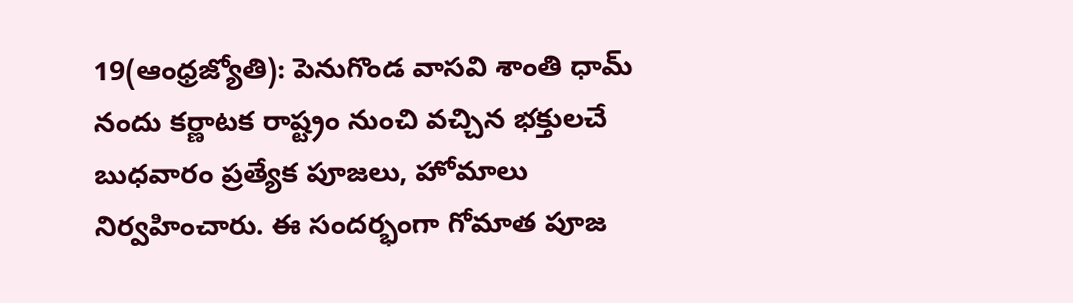19(ఆంధ్రజ్యోతి): పెనుగొండ వాసవి శాంతి ధామ్‌ నందు కర్ణాటక రాష్ట్రం నుంచి వచ్చిన భక్తులచే బుధవారం ప్రత్యేక పూజలు, హోమాలు నిర్వహించారు. ఈ సందర్భంగా గోమాత పూజ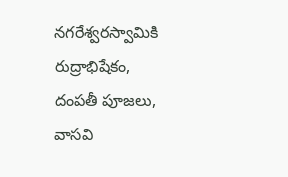నగరేశ్వరస్వామికి రుద్రాభిషేకం, దంపతీ పూజలు, వాసవి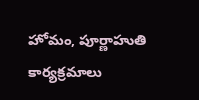హోమం, పూర్ణాహుతి కార్యక్రమాలు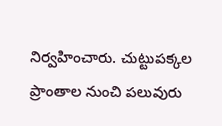నిర్వహించారు. చుట్టుపక్కల ప్రాంతాల నుంచి పలువురు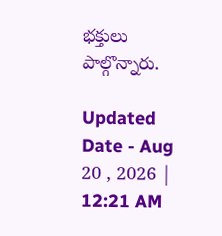భక్తులు పాల్గొన్నారు.

Updated Date - Aug 20 , 2026 | 12:21 AM